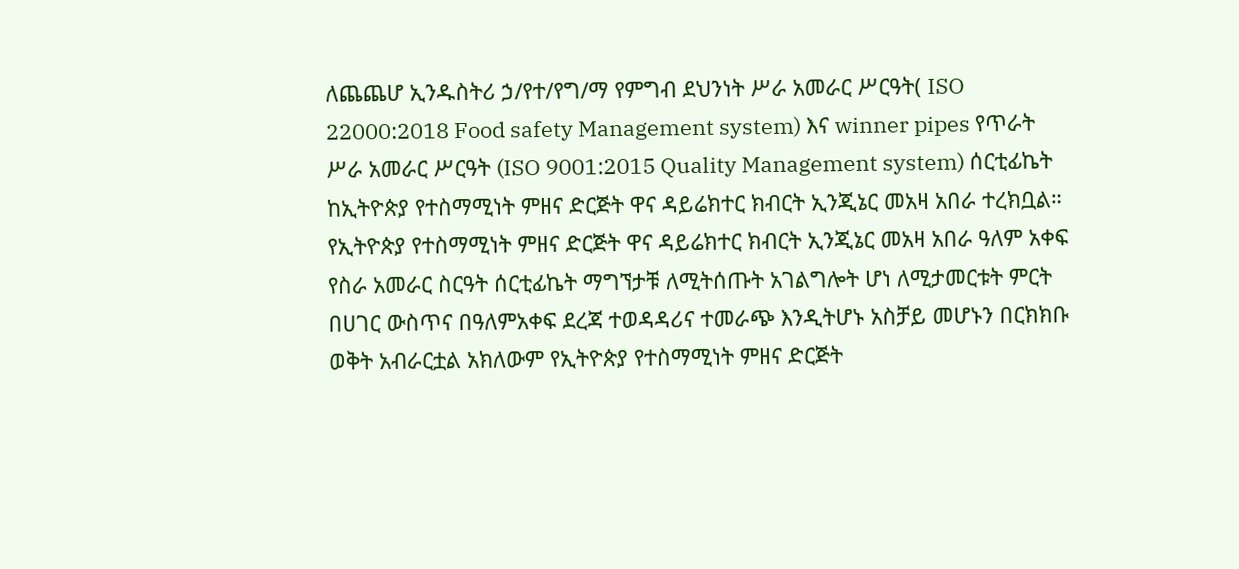ለጨጨሆ ኢንዱስትሪ ኃ/የተ/የግ/ማ የምግብ ደህንነት ሥራ አመራር ሥርዓት( ISO 22000:2018 Food safety Management system) እና winner pipes የጥራት ሥራ አመራር ሥርዓት (ISO 9001:2015 Quality Management system) ሰርቲፊኬት ከኢትዮጵያ የተስማሚነት ምዘና ድርጅት ዋና ዳይሬክተር ክብርት ኢንጂኔር መአዛ አበራ ተረክቧል።
የኢትዮጵያ የተስማሚነት ምዘና ድርጅት ዋና ዳይሬክተር ክብርት ኢንጂኔር መአዛ አበራ ዓለም አቀፍ የስራ አመራር ስርዓት ሰርቲፊኬት ማግኘታቹ ለሚትሰጡት አገልግሎት ሆነ ለሚታመርቱት ምርት በሀገር ውስጥና በዓለምአቀፍ ደረጃ ተወዳዳሪና ተመራጭ እንዲትሆኑ አስቻይ መሆኑን በርክክቡ ወቅት አብራርቷል አክለውም የኢትዮጵያ የተስማሚነት ምዘና ድርጅት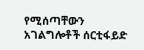የሚሰጣቸውን አገልግሎቶች ሰርቲፋይድ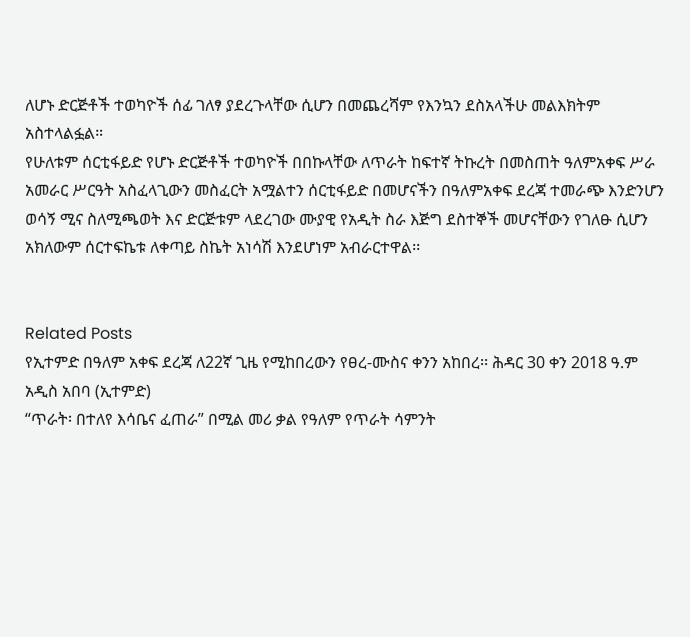ለሆኑ ድርጅቶች ተወካዮች ሰፊ ገለፃ ያደረጉላቸው ሲሆን በመጨረሻም የእንኳን ደስአላችሁ መልእክትም አስተላልፏል።
የሁለቱም ሰርቲፋይድ የሆኑ ድርጅቶች ተወካዮች በበኩላቸው ለጥራት ከፍተኛ ትኩረት በመስጠት ዓለምአቀፍ ሥራ አመራር ሥርዓት አስፈላጊውን መስፈርት አሟልተን ሰርቲፋይድ በመሆናችን በዓለምአቀፍ ደረጃ ተመራጭ እንድንሆን ወሳኝ ሚና ስለሚጫወት እና ድርጅቱም ላደረገው ሙያዊ የአዲት ስራ እጅግ ደስተኞች መሆናቸውን የገለፁ ሲሆን አክለውም ሰርተፍኬቱ ለቀጣይ ስኬት አነሳሽ እንደሆነም አብራርተዋል፡፡


Related Posts
የኢተምድ በዓለም አቀፍ ደረጃ ለ22ኛ ጊዜ የሚከበረውን የፀረ-ሙስና ቀንን አከበረ፡፡ ሕዳር 30 ቀን 2018 ዓ.ም አዲስ አበባ (ኢተምድ)
“ጥራት፡ በተለየ እሳቤና ፈጠራ” በሚል መሪ ቃል የዓለም የጥራት ሳምንት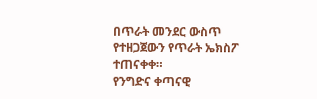በጥራት መንደር ውስጥ የተዘጋጀውን የጥራት ኤክስፖ ተጠናቀቀ።
የንግድና ቀጣናዊ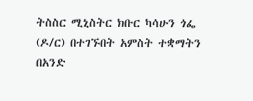ትስስር ሚኒስትር ክቡር ካሳሁን ጎፌ (ዶ/ር) በተገኙበት አምስት ተቋማትን በአንድ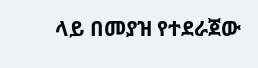ላይ በመያዝ የተደራጀው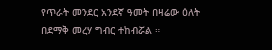የጥራት መንደር አንደኛ ዓመት በዛሬው ዕለት በደማቅ መረሃ ግብር ተከብሯል ።